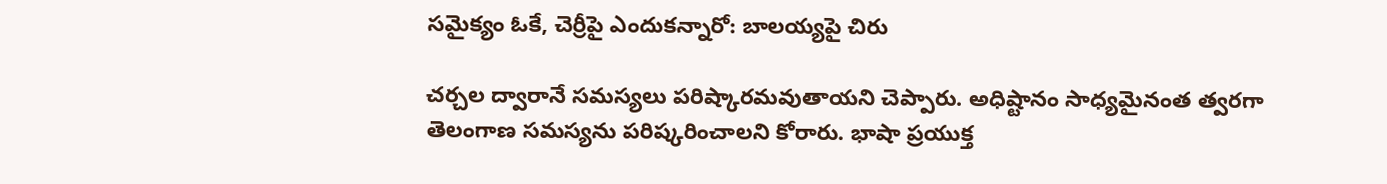సమైక్యం ఓకే, చెర్రీపై ఎందుకన్నారో: బాలయ్యపై చిరు

చర్చల ద్వారానే సమస్యలు పరిష్కారమవుతాయని చెప్పారు. అధిష్టానం సాధ్యమైనంత త్వరగా తెలంగాణ సమస్యను పరిష్కరించాలని కోరారు. భాషా ప్రయుక్త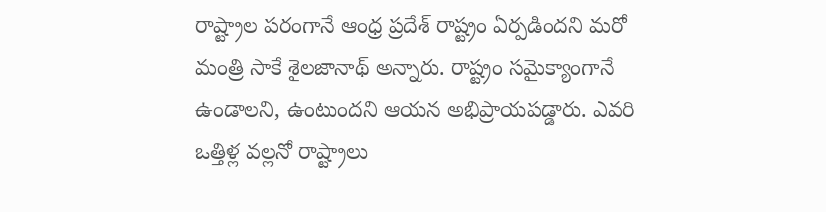రాష్ట్రాల పరంగానే ఆంధ్ర ప్రదేశ్ రాష్ట్రం ఏర్పడిందని మరో మంత్రి సాకే శైలజానాథ్ అన్నారు. రాష్ట్రం సమైక్యాంగానే ఉండాలని, ఉంటుందని ఆయన అభిప్రాయపడ్డారు. ఎవరి ఒత్తిళ్ల వల్లనో రాష్ట్రాలు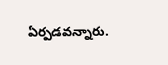ఏర్పడవన్నారు.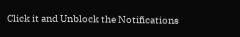Click it and Unblock the Notifications